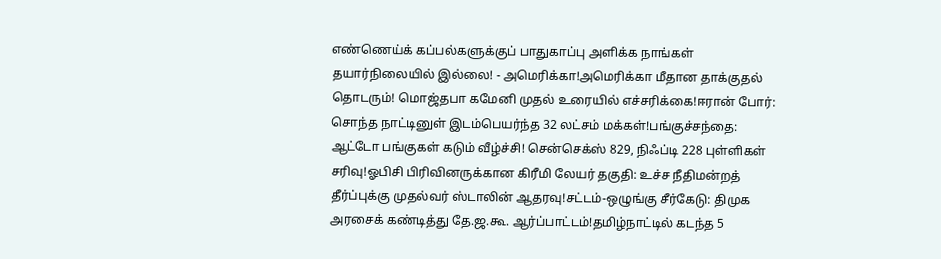எண்ணெய்க் கப்பல்களுக்குப் பாதுகாப்பு அளிக்க நாங்கள் தயார்நிலையில் இல்லை! - அமெரிக்கா!அமெரிக்கா மீதான தாக்குதல் தொடரும்! மொஜ்தபா கமேனி முதல் உரையில் எச்சரிக்கை!ஈரான் போர்: சொந்த நாட்டினுள் இடம்பெயர்ந்த 32 லட்சம் மக்கள்!பங்குச்சந்தை: ஆட்டோ பங்குகள் கடும் வீழ்ச்சி! சென்செக்ஸ் 829, நிஃப்டி 228 புள்ளிகள் சரிவு!ஓபிசி பிரிவினருக்கான கிரீமி லேயர் தகுதி: உச்ச நீதிமன்றத் தீர்ப்புக்கு முதல்வர் ஸ்டாலின் ஆதரவு!சட்டம்-ஒழுங்கு சீர்கேடு: திமுக அரசைக் கண்டித்து தே.ஜ.கூ. ஆர்ப்பாட்டம்!தமிழ்நாட்டில் கடந்த 5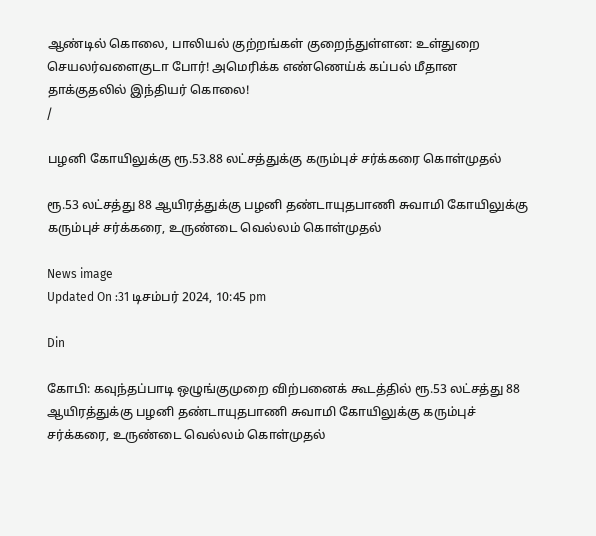ஆண்டில் கொலை, பாலியல் குற்றங்கள் குறைந்துள்ளன: உள்துறை செயலர்வளைகுடா போர்! அமெரிக்க எண்ணெய்க் கப்பல் மீதான தாக்குதலில் இந்தியர் கொலை!
/

பழனி கோயிலுக்கு ரூ.53.88 லட்சத்துக்கு கரும்புச் சர்க்கரை கொள்முதல்

ரூ.53 லட்சத்து 88 ஆயிரத்துக்கு பழனி தண்டாயுதபாணி சுவாமி கோயிலுக்கு கரும்புச் சர்க்கரை, உருண்டை வெல்லம் கொள்முதல்

News image
Updated On :31 டிசம்பர் 2024, 10:45 pm

Din

கோபி: கவுந்தப்பாடி ஒழுங்குமுறை விற்பனைக் கூடத்தில் ரூ.53 லட்சத்து 88 ஆயிரத்துக்கு பழனி தண்டாயுதபாணி சுவாமி கோயிலுக்கு கரும்புச் சர்க்கரை, உருண்டை வெல்லம் கொள்முதல்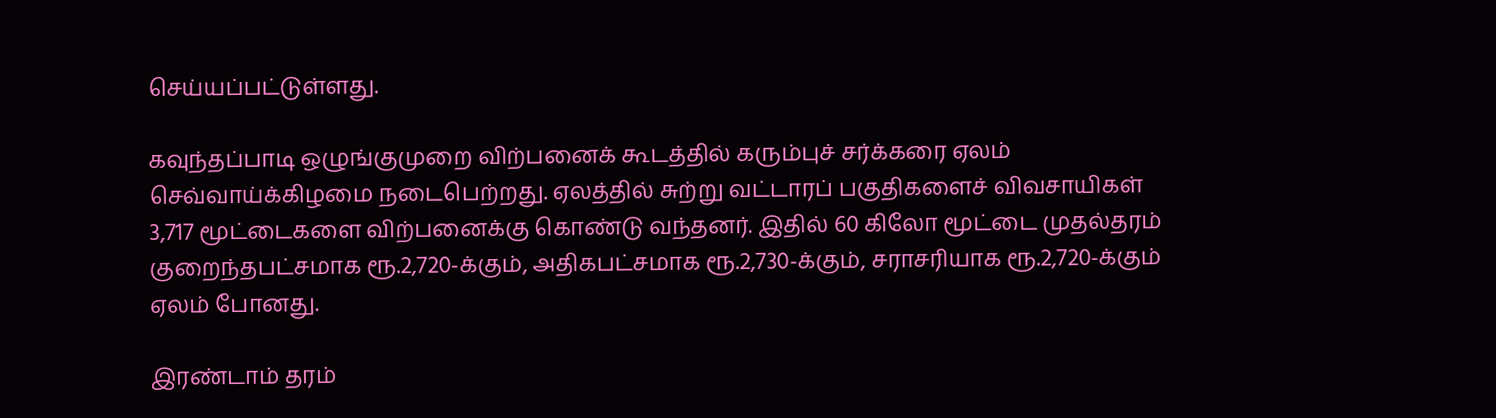செய்யப்பட்டுள்ளது.

கவுந்தப்பாடி ஒழுங்குமுறை விற்பனைக் கூடத்தில் கரும்புச் சர்க்கரை ஏலம் செவ்வாய்க்கிழமை நடைபெற்றது. ஏலத்தில் சுற்று வட்டாரப் பகுதிகளைச் விவசாயிகள் 3,717 மூட்டைகளை விற்பனைக்கு கொண்டு வந்தனர். இதில் 60 கிலோ மூட்டை முதல்தரம் குறைந்தபட்சமாக ரூ.2,720-க்கும், அதிகபட்சமாக ரூ.2,730-க்கும், சராசரியாக ரூ.2,720-க்கும் ஏலம் போனது.

இரண்டாம் தரம்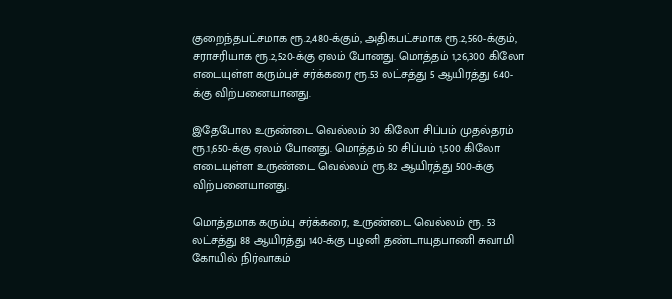குறைந்தபட்சமாக ரூ.2,480-க்கும், அதிகபட்சமாக ரூ.2,560-க்கும், சராசரியாக ரூ.2,520-க்கு ஏலம் போனது. மொத்தம் 1,26,300 கிலோ எடையுள்ள கரும்புச் சர்க்கரை ரூ.53 லட்சத்து 5 ஆயிரத்து 640-க்கு விற்பனையானது.

இதேபோல உருண்டை வெல்லம் 30 கிலோ சிப்பம் முதல்தரம் ரூ.1,650-க்கு ஏலம் போனது. மொத்தம் 50 சிப்பம் 1,500 கிலோ எடையுள்ள உருண்டை வெல்லம் ரூ.82 ஆயிரத்து 500-க்கு விற்பனையானது.

மொத்தமாக கரும்பு சர்க்கரை, உருண்டை வெல்லம் ரூ. 53 லட்சத்து 88 ஆயிரத்து 140-க்கு பழனி தண்டாயுதபாணி சுவாமி கோயில் நிர்வாகம்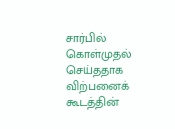சார்பில் கொள்முதல் செய்ததாக விற்பனைக் கூடத்தின்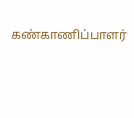கண்காணிப்பாளர்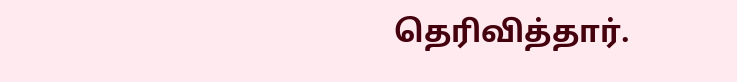தெரிவித்தார்.